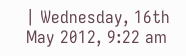| Wednesday, 16th May 2012, 9:22 am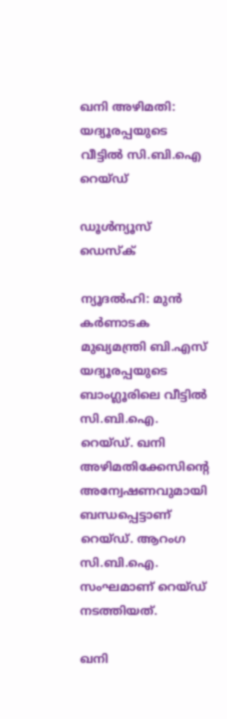ഖനി അഴിമതി: യദ്യൂരപ്പയുടെ വീട്ടില്‍ സി.ബി.ഐ റെയ്ഡ്

ഡൂള്‍ന്യൂസ് ഡെസ്‌ക്

ന്യൂദല്‍ഹി: മുന്‍ കര്‍ണാടക മുഖ്യമന്ത്രി ബി.എസ് യദ്യൂരപ്പയുടെ ബാംഗ്ലൂരിലെ വീട്ടില്‍ സി.ബി.ഐ. റെയ്ഡ്. ഖനി അഴിമതിക്കേസിന്റെ അന്വേഷണവുമായി ബന്ധപ്പെട്ടാണ് റെയ്ഡ്. ആറംഗ സി.ബി.ഐ. സംഘമാണ് റെയ്ഡ് നടത്തിയത്.

ഖനി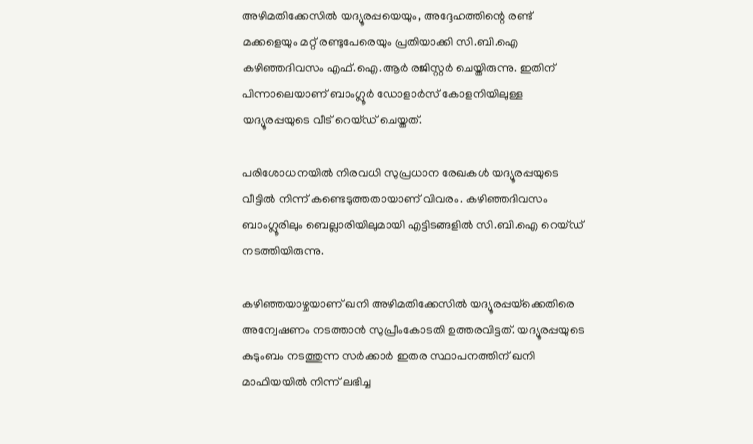അഴിമതിക്കേസില്‍ യദ്യൂരപ്പയെയും, അദ്ദേഹത്തിന്റെ രണ്ട് മക്കളെയും മറ്റ് രണ്ടുപേരെയും പ്രതിയാക്കി സി.ബി.ഐ കഴിഞ്ഞദിവസം എഫ്.ഐ.ആര്‍ രജിസ്റ്റര്‍ ചെയ്തിരുന്നു. ഇതിന് പിന്നാലെയാണ് ബാംഗ്ലൂര്‍ ഡോളാര്‍സ് കോളനിയിലുള്ള യദ്യൂരപ്പയുടെ വീട് റെയ്ഡ് ചെയ്തത്.

പരിശോധനയില്‍ നിരവധി സുപ്രധാന രേഖകള്‍ യദ്യൂരപ്പയുടെ വീട്ടില്‍ നിന്ന് കണ്ടെടുത്തതായാണ് വിവരം. കഴിഞ്ഞദിവസം ബാംഗ്ലൂരിലും ബെല്ലാരിയിലുമായി എട്ടിടങ്ങളില്‍ സി.ബി.ഐ റെയ്ഡ് നടത്തിയിരുന്നു.

കഴിഞ്ഞയാഴ്ചയാണ് ഖനി അഴിമതിക്കേസില്‍ യദ്യൂരപ്പയ്‌ക്കെതിരെ അന്വേഷണം നടത്താന്‍ സുപ്രീംകോടതി ഉത്തരവിട്ടത്. യദ്യൂരപ്പയുടെ കുടുംബം നടത്തുന്ന സര്‍ക്കാര്‍ ഇതര സ്ഥാപനത്തിന് ഖനി മാഫിയയില്‍ നിന്ന് ലഭിച്ച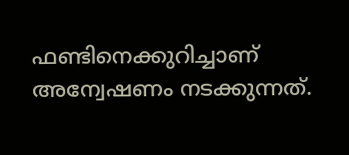ഫണ്ടിനെക്കുറിച്ചാണ് അന്വേഷണം നടക്കുന്നത്.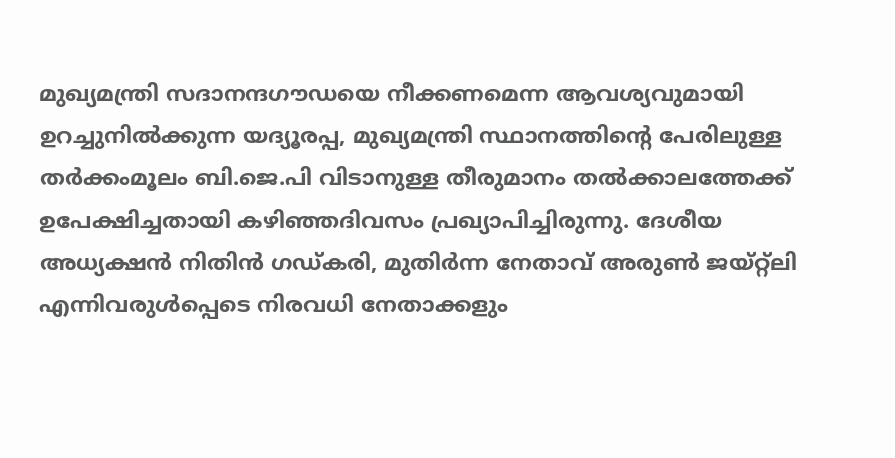മുഖ്യമന്ത്രി സദാനന്ദഗൗഡയെ നീക്കണമെന്ന ആവശ്യവുമായി ഉറച്ചുനില്‍ക്കുന്ന യദ്യൂരപ്പ, മുഖ്യമന്ത്രി സ്ഥാനത്തിന്റെ പേരിലുള്ള തര്‍ക്കംമൂലം ബി.ജെ.പി വിടാനുള്ള തീരുമാനം തല്‍ക്കാലത്തേക്ക് ഉപേക്ഷിച്ചതായി കഴിഞ്ഞദിവസം പ്രഖ്യാപിച്ചിരുന്നു. ദേശീയ അധ്യക്ഷന്‍ നിതിന്‍ ഗഡ്കരി, മുതിര്‍ന്ന നേതാവ് അരുണ്‍ ജയ്റ്റ്‌ലി എന്നിവരുള്‍പ്പെടെ നിരവധി നേതാക്കളും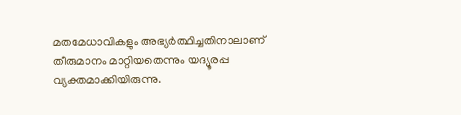മതമേധാവികളും അഭ്യര്‍ത്ഥിച്ചതിനാലാണ് തീരുമാനം മാറ്റിയതെന്നും യദ്യൂരപ്പ വ്യക്തമാക്കിയിരുന്നു.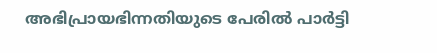അഭിപ്രായഭിന്നതിയുടെ പേരില്‍ പാര്‍ട്ടി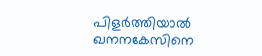പിളര്‍ത്തിയാല്‍ ഖനനകേസിനെ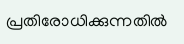പ്രതിരോധിക്കുന്നതില്‍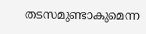തടസമുണ്ടാകുമെന്ന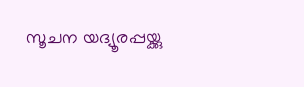സൂചന യദ്യൂരപ്പയ്ക്കു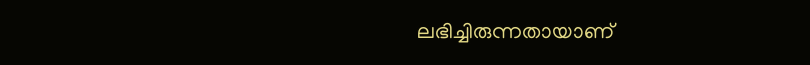ലഭിച്ചിരുന്നതായാണ്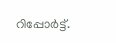റിപ്പോര്‍ട്ട്.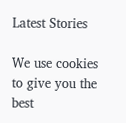Latest Stories

We use cookies to give you the best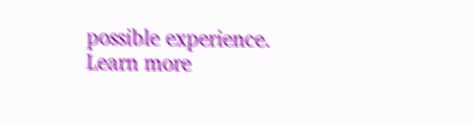possible experience. Learn more